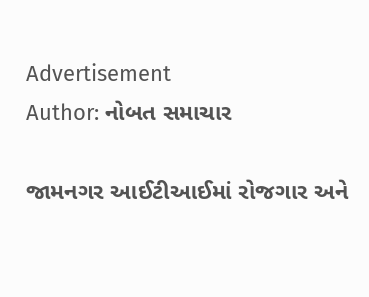Advertisement
Author: નોબત સમાચાર

જામનગર આઈટીઆઈમાં રોજગાર અને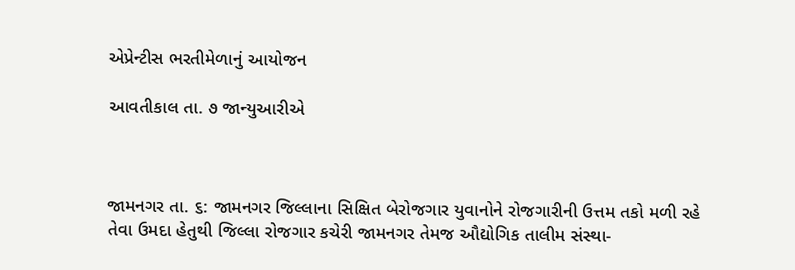એપ્રેન્ટીસ ભરતીમેળાનું આયોજન

આવતીકાલ તા. ૭ જાન્યુઆરીએ



જામનગર તા. ૬: જામનગર જિલ્લાના સિક્ષિત બેરોજગાર યુવાનોને રોજગારીની ઉત્તમ તકો મળી રહે તેવા ઉમદા હેતુથી જિલ્લા રોજગાર કચેરી જામનગર તેમજ ઔદ્યોગિક તાલીમ સંસ્થા-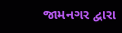જામનગર દ્વારા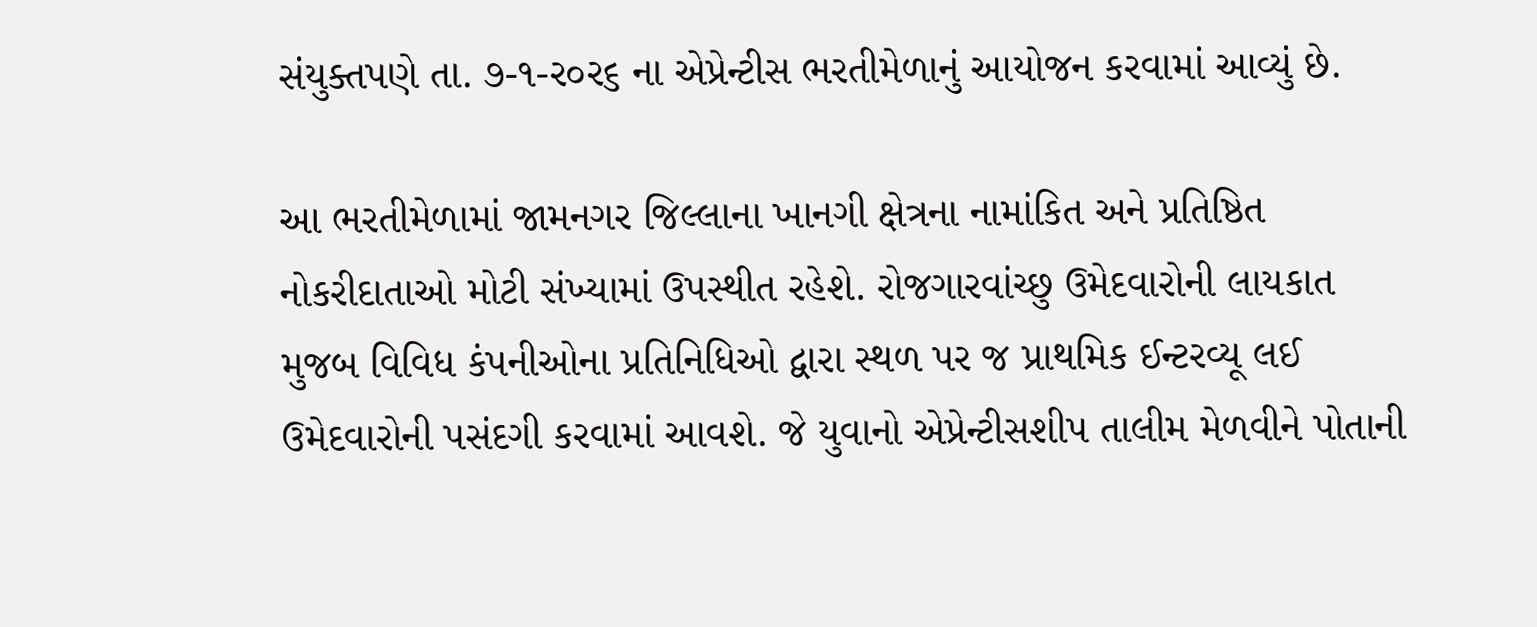સંયુક્તપણે તા. ૭-૧-ર૦ર૬ ના એપ્રેન્ટીસ ભરતીમેળાનું આયોજન કરવામાં આવ્યું છે.

આ ભરતીમેળામાં જામનગર જિલ્લાના ખાનગી ક્ષેત્રના નામાંકિત અને પ્રતિષ્ઠિત નોકરીદાતાઓ મોટી સંખ્યામાં ઉપસ્થીત રહેશે. રોજગારવાંચ્છુ ઉમેદવારોની લાયકાત મુજબ વિવિધ કંપનીઓના પ્રતિનિધિઓ દ્વારા સ્થળ પર જ પ્રાથમિક ઈન્ટરવ્યૂ લઈ ઉમેદવારોની પસંદગી કરવામાં આવશે. જે યુવાનો એપ્રેન્ટીસશીપ તાલીમ મેળવીને પોતાની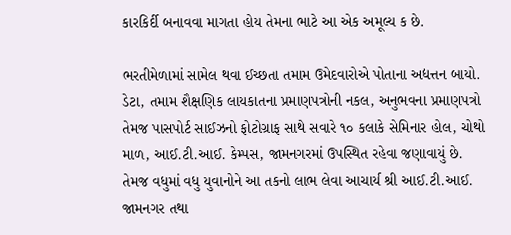કારકિર્દી બનાવવા માગતા હોય તેમના ભાટે આ એક અમૂલ્ય ક છે.

ભરતીમેળામાં સામેલ થવા ઈચ્છતા તમામ ઉમેદવારોએ પોતાના અદ્યત્તન બાયો. ડેટા, તમામ શૈક્ષણિક લાયકાતના પ્રમાણપત્રોની નકલ, અનુભવના પ્રમાણપત્રો તેમજ પાસપોર્ટ સાઈઝનો ફોટોગ્રાફ સાથે સવારે ૧૦ કલાકે સેમિનાર હોલ, ચોથો માળ, આઈ.ટી.આઈ. કેમ્પસ, જામનગરમાં ઉપસ્થિત રહેવા જણાવાયું છે. તેમજ વધુમાં વધુ યુવાનોને આ તકનો લાભ લેવા આચાર્ય શ્રી આઈ.ટી.આઈ. જામનગર તથા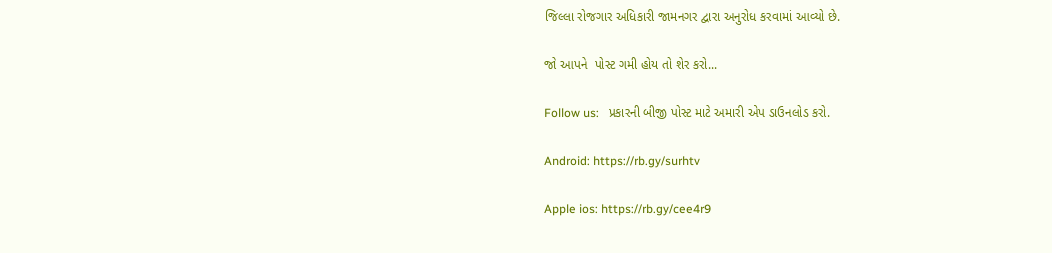જિલ્લા રોજગાર અધિકારી જામનગર દ્વારા અનુરોધ કરવામાં આવ્યો છે.

જો આપને  પોસ્ટ ગમી હોય તો શેર કરો...

Follow us:   પ્રકારની બીજી પોસ્ટ માટે અમારી એપ ડાઉનલોડ કરો.

Android: https://rb.gy/surhtv

Apple ios: https://rb.gy/cee4r9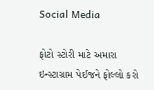Social Media

ફોટો સ્ટોરી માટે અમારા ઇન્સ્ટાગ્રામ પેઈજને ફોલ્લો કરો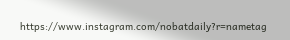https://www.instagram.com/nobatdaily?r=nametag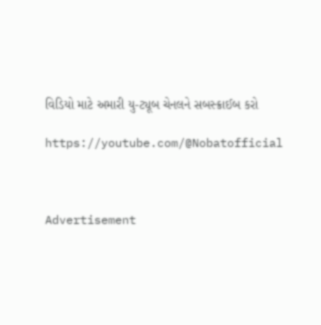વિડિયો માટે અમારી યુ-ટ્યૂબ ચેનલને સબસ્ક્રાઈબ કરો

https://youtube.com/@Nobatofficial



Advertisement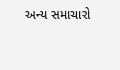અન્ય સમાચારો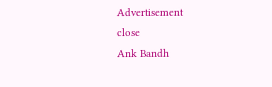Advertisement
close
Ank Bandh